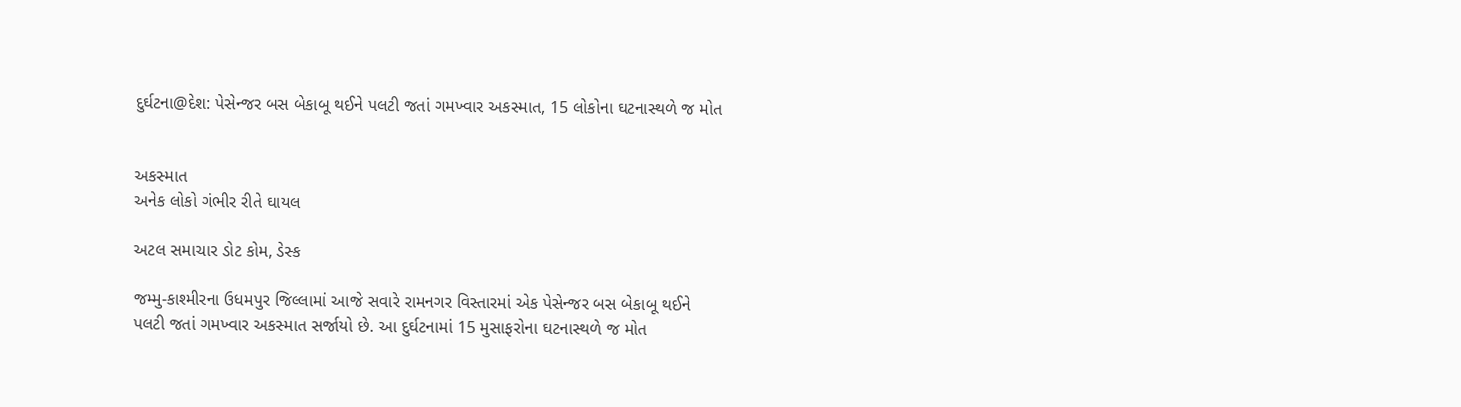દુર્ઘટના@દેશ: પેસેન્જર બસ બેકાબૂ થઈને પલટી જતાં ગમખ્વાર અકસ્માત, 15 લોકોના ઘટનાસ્થળે જ મોત


અકસ્માત
અનેક લોકો ગંભીર રીતે ઘાયલ

અટલ સમાચાર ડોટ કોમ, ડેસ્ક

જમ્મુ-કાશ્મીરના ઉધમપુર જિલ્લામાં આજે સવારે રામનગર વિસ્તારમાં એક પેસેન્જર બસ બેકાબૂ થઈને પલટી જતાં ગમખ્વાર અકસ્માત સર્જાયો છે. આ દુર્ઘટનામાં 15 મુસાફરોના ઘટનાસ્થળે જ મોત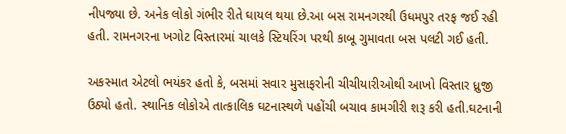નીપજ્યા છે. અનેક લોકો ગંભીર રીતે ઘાયલ થયા છે.આ બસ રામનગરથી ઉધમપુર તરફ જઈ રહી હતી. રામનગરના ખગોટ વિસ્તારમાં ચાલકે સ્ટિયરિંગ પરથી કાબૂ ગુમાવતા બસ પલટી ગઈ હતી.

અકસ્માત એટલો ભયંકર હતો કે, બસમાં સવાર મુસાફરોની ચીચીયારીઓથી આખો વિસ્તાર ધ્રુજી ઉઠ્યો હતો. સ્થાનિક લોકોએ તાત્કાલિક ઘટનાસ્થળે પહોંચી બચાવ કામગીરી શરૂ કરી હતી.ઘટનાની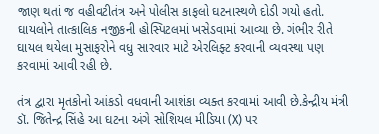જાણ થતાં જ વહીવટીતંત્ર અને પોલીસ કાફલો ઘટનાસ્થળે દોડી ગયો હતો. ઘાયલોને તાત્કાલિક નજીકની હોસ્પિટલમાં ખસેડવામાં આવ્યા છે. ગંભીર રીતે ઘાયલ થયેલા મુસાફરોને વધુ સારવાર માટે એરલિફ્ટ કરવાની વ્યવસ્થા પણ કરવામાં આવી રહી છે.

તંત્ર દ્વારા મૃતકોનો આંકડો વધવાની આશંકા વ્યક્ત કરવામાં આવી છે.કેન્દ્રીય મંત્રી ડૉ. જિતેન્દ્ર સિંહે આ ઘટના અંગે સોશિયલ મીડિયા (X) પર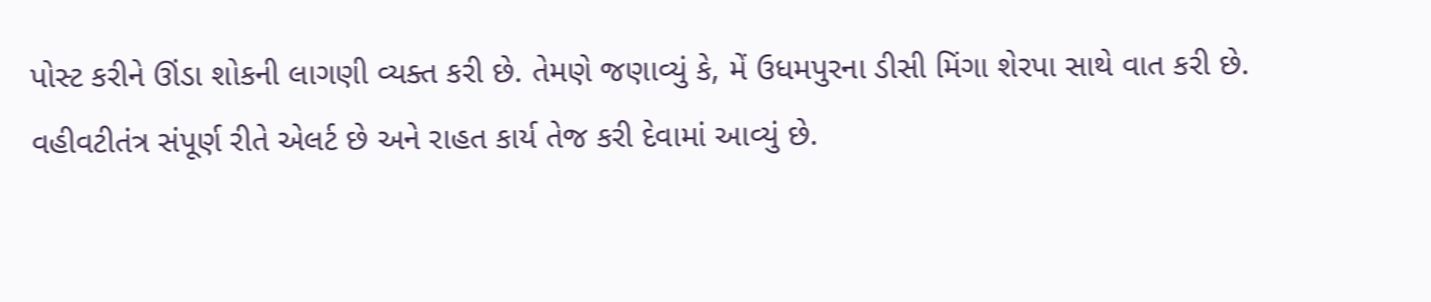પોસ્ટ કરીને ઊંડા શોકની લાગણી વ્યક્ત કરી છે. તેમણે જણાવ્યું કે, મેં ઉધમપુરના ડીસી મિંગા શેરપા સાથે વાત કરી છે. વહીવટીતંત્ર સંપૂર્ણ રીતે એલર્ટ છે અને રાહત કાર્ય તેજ કરી દેવામાં આવ્યું છે.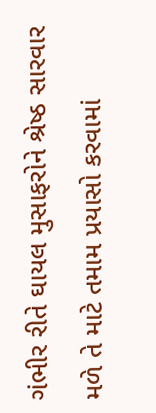ગંભીર રીતે ઘાયલ મુસાફરોને શ્રેષ્ઠ સારવાર મળે તે માટે તમામ પ્રયાસો કરવામાં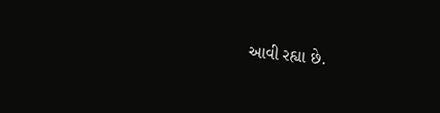આવી રહ્યા છે.